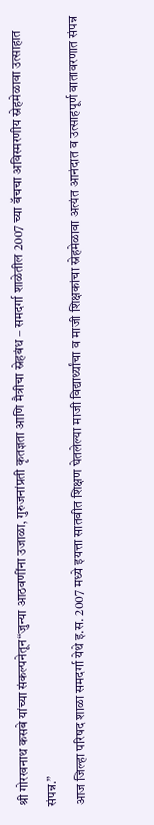श्री गोरखनाथ कसबे यांच्या संकल्पनेतून“जुन्या आठवणींना उजाळा, गुरुजनांप्रती कृतज्ञता आणि मैत्रीचा स्नेहबंध – समदर्गा शाळेतील 2007 च्या बॅचचा अविस्मरणीय स्नेहमेळावा उत्साहात संपन्न.”
आज जिल्हा परिषद शाळा समदर्गा येथे इ.स. 2007 मध्ये इयत्ता सातवीत शिक्षण घेतलेल्या माजी विद्यार्थ्यांचा व माजी शिक्षकांचा स्नेहमेळावा अत्यंत आनंदात व उत्साहपूर्ण वातावरणात संपन्न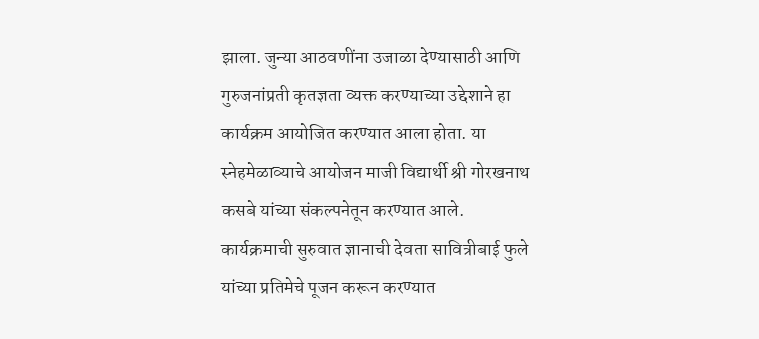झाला. जुन्या आठवणींना उजाळा देण्यासाठी आणि गुरुजनांप्रती कृतज्ञता व्यक्त करण्याच्या उद्देशाने हा कार्यक्रम आयोजित करण्यात आला होता. या स्नेहमेळाव्याचे आयोजन माजी विद्यार्थी श्री गोरखनाथ कसबे यांच्या संकल्पनेतून करण्यात आले.
कार्यक्रमाची सुरुवात ज्ञानाची देवता सावित्रीबाई फुले यांच्या प्रतिमेचे पूजन करून करण्यात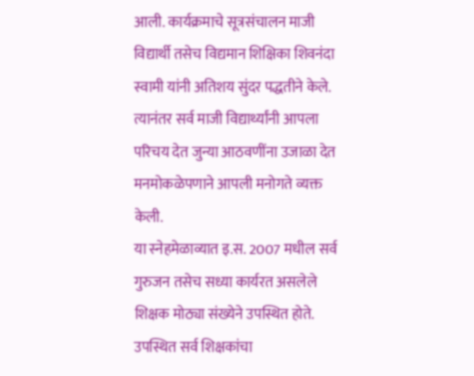आली. कार्यक्रमाचे सूत्रसंचालन माजी विद्यार्थी तसेच विद्यमान शिक्षिका शिवनंदा स्वामी यांनी अतिशय सुंदर पद्धतीने केले. त्यानंतर सर्व माजी विद्यार्थ्यांनी आपला परिचय देत जुन्या आठवणींना उजाळा देत मनमोकळेपणाने आपली मनोगते व्यक्त केली.
या स्नेहमेळाव्यात इ.स. 2007 मधील सर्व गुरुजन तसेच सध्या कार्यरत असलेले शिक्षक मोठ्या संख्येने उपस्थित होते. उपस्थित सर्व शिक्षकांचा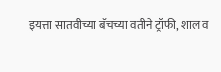इयत्ता सातवीच्या बॅचच्या वतीने ट्रॉफी, शाल व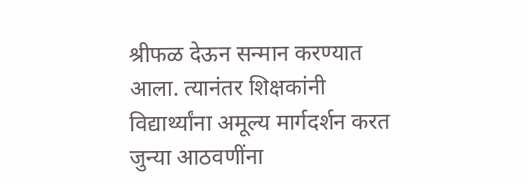श्रीफळ देऊन सन्मान करण्यात आला. त्यानंतर शिक्षकांनी विद्यार्थ्यांना अमूल्य मार्गदर्शन करत जुन्या आठवणींना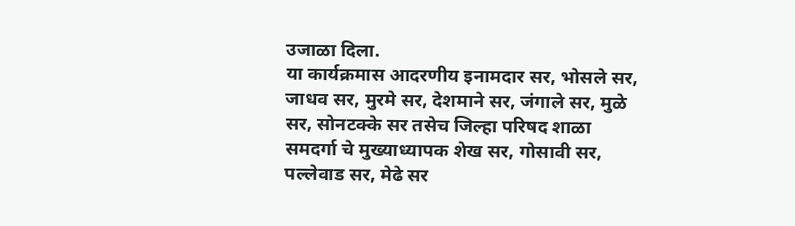उजाळा दिला.
या कार्यक्रमास आदरणीय इनामदार सर, भोसले सर, जाधव सर, मुरमे सर, देशमाने सर, जंगाले सर, मुळे सर, सोनटक्के सर तसेच जिल्हा परिषद शाळा समदर्गा चे मुख्याध्यापक शेख सर, गोसावी सर, पल्लेवाड सर, मेढे सर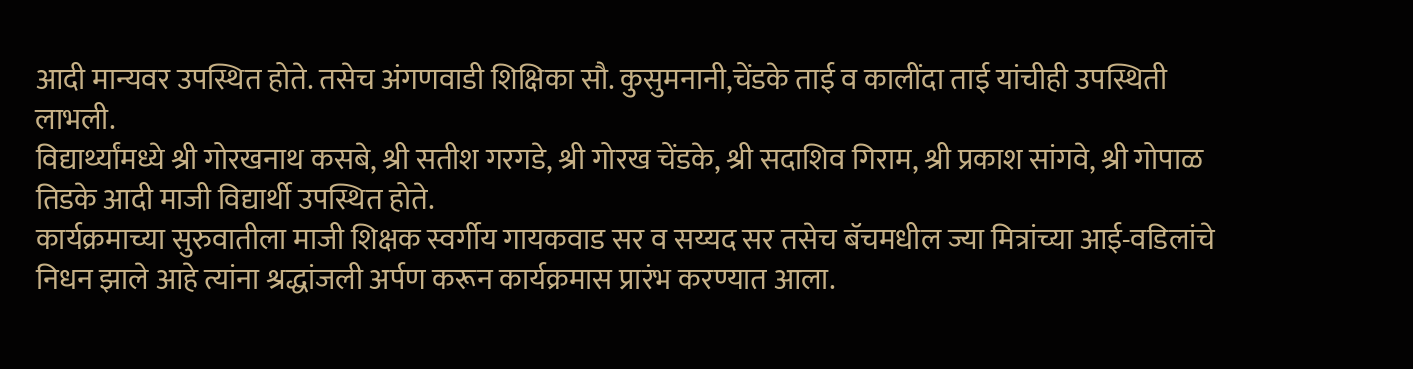आदी मान्यवर उपस्थित होते. तसेच अंगणवाडी शिक्षिका सौ. कुसुमनानी,चेंडके ताई व कालींदा ताई यांचीही उपस्थिती लाभली.
विद्यार्थ्यांमध्ये श्री गोरखनाथ कसबे, श्री सतीश गरगडे, श्री गोरख चेंडके, श्री सदाशिव गिराम, श्री प्रकाश सांगवे, श्री गोपाळ तिडके आदी माजी विद्यार्थी उपस्थित होते.
कार्यक्रमाच्या सुरुवातीला माजी शिक्षक स्वर्गीय गायकवाड सर व सय्यद सर तसेच बॅचमधील ज्या मित्रांच्या आई-वडिलांचे निधन झाले आहे त्यांना श्रद्धांजली अर्पण करून कार्यक्रमास प्रारंभ करण्यात आला.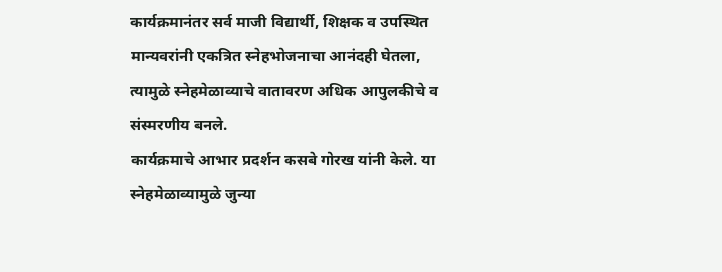कार्यक्रमानंतर सर्व माजी विद्यार्थी, शिक्षक व उपस्थित मान्यवरांनी एकत्रित स्नेहभोजनाचा आनंदही घेतला, त्यामुळे स्नेहमेळाव्याचे वातावरण अधिक आपुलकीचे व संस्मरणीय बनले.
कार्यक्रमाचे आभार प्रदर्शन कसबे गोरख यांनी केले. या स्नेहमेळाव्यामुळे जुन्या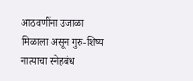आठवणींना उजाळा मिळाला असून गुरु-शिष्य नात्याचा स्नेहबंध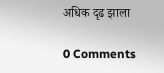अधिक दृढ झाला

0 Comments